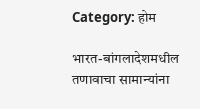Category: होम

भारत-बांगलादेशमधील तणावाचा सामान्यांना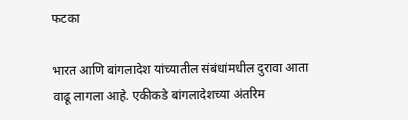फटका

भारत आणि बांगलादेश यांच्यातील संबंधांमधील दुरावा आता वाढू लागला आहे. एकीकडे बांगलादेशच्या अंतरिम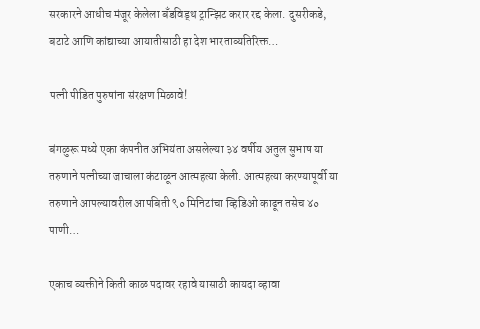सरकारने आधीच मंजूर केलेला बँडविड्थ ट्रान्झिट करार रद्द केला. दुसरीकडे, बटाटे आणि कांद्याच्या आयातीसाठी हा देश भारताव्यतिरिक्त…

पत्नी पीडित पुरुषांना संरक्षण मिळावे!

बंगळुरू मध्ये एका कंपनीत अभियंता असलेल्या ३४ वर्षीय अतुल सुभाष या तरुणाने पत्नीच्या जाचाला कंटाळून आत्महत्या केली. आत्महत्या करण्यापूर्वी या तरुणाने आपल्यावरील आपबिती ९० मिनिटांचा व्हिडिओ काढून तसेच ४० पाणी…

एकाच व्यक्तीने किती काळ पदावर रहावे यासाठी कायदा व्हावा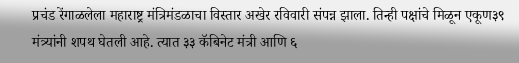प्रचंड रेंगाळलेला महाराष्ट्र मंत्रिमंडळाचा विस्तार अखेर रविवारी संपन्न झाला. तिन्ही पक्षांचे मिळून एकूण३९ मंत्र्यांनी शपथ घेतली आहे. त्यात ३३ कॅबिनेट मंत्री आणि ६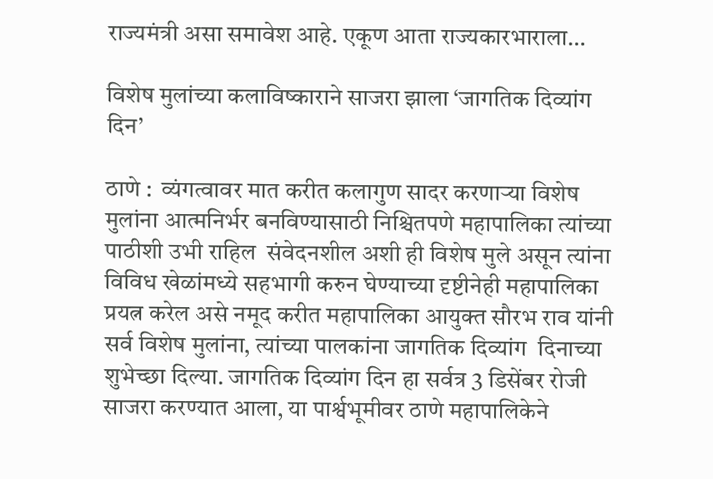राज्यमंत्री असा समावेश आहे. एकूण आता राज्यकारभाराला…

विशेष मुलांच्या कलाविष्काराने साजरा झाला ‘जागतिक दिव्यांग दिन’

ठाणे :  व्यंगत्वावर मात करीत कलागुण सादर करणाऱ्या विशेष मुलांना आत्मनिर्भर बनविण्यासाठी निश्चितपणे महापालिका त्यांच्या पाठीशी उभी राहिल  संवेदनशील अशी ही विशेष मुले असून त्यांना विविध खेळांमध्ये सहभागी करुन घेण्याच्या दृष्टीनेही महापालिका प्रयत्न करेल असे नमूद करीत महापालिका आयुक्त सौरभ राव यांनी सर्व विशेष मुलांना, त्यांच्या पालकांना जागतिक दिव्यांग  दिनाच्या शुभेच्छा दिल्या. जागतिक दिव्यांग दिन हा सर्वत्र 3 डिसेंबर रोजी साजरा करण्यात आला, या पार्श्वभूमीवर ठाणे महापालिकेने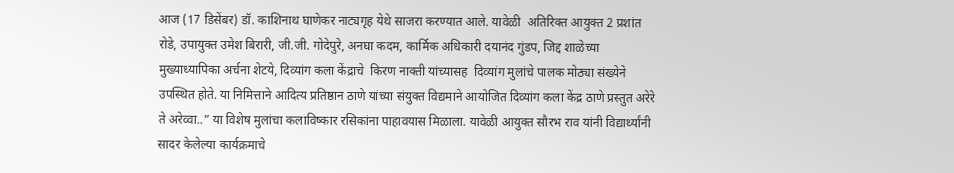आज (17 डिसेंबर) डॉ. काशिनाथ घाणेकर नाट्यगृह येथे साजरा करण्यात आले. यावेळी  अतिरिक्त आयुक्त 2 प्रशांत रोडे, उपायुक्त उमेश बिरारी, जी.जी. गोदेपुरे, अनघा कदम, कार्मिक अधिकारी दयानंद गुंडप, जिद्द शाळेच्या मुख्याध्यापिका अर्चना शेटये, दिव्यांग कला केंद्राचे  ‍किरण नाक्ती यांच्यासह  दिव्यांग मुलांचे पालक मोठ्या संख्येने उपस्थित होते. या निमित्ताने आदित्य प्रतिष्ठान ठाणे यांच्या संयुक्त विद्यमाने आयोजित दिव्यांग कला केंद्र ठाणे प्रस्तुत अरेरे ते अरेव्वा..” या विशेष मुलांचा कलाविष्कार रसिकांना पाहावयास मिळाला. यावेळी आयुक्त सौरभ राव यांनी विद्यार्थ्यांनी सादर केलेल्या कार्यक्रमाचे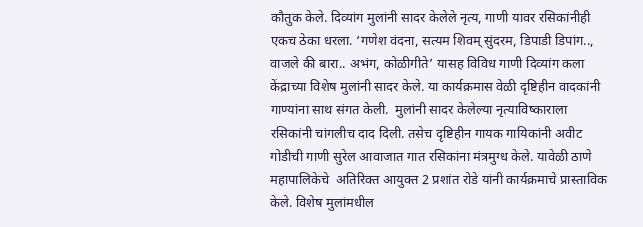कौतुक केले. दिव्यांग मुलांनी सादर केलेले नृत्य, गाणी यावर रसिकांनीही एकच ठेका धरला. ‘गणेश वंदना, सत्यम शिवम् सुंदरम, डिपाडी डिपांग.., वाजले की बारा.. अभंग, कोळीगीते’ यासह विविध गाणी दिव्यांग कला केंद्राच्या विशेष मुलांनी सादर केले. या कार्यक्रमास वेळी दृष्टिहीन वादकांनी गाण्यांना साथ संगत केली.  मुलांनी सादर केलेल्या नृत्याविष्काराला रसिकांनी चांगलीच दाद दिली. तसेच दृष्टिहीन गायक गायिकांनी अवीट गोडीची गाणी सुरेल आवाजात गात रसिकांना मंत्रमुग्ध केले. यावेळी ठाणे महापालिकेचे  अतिरिक्त आयुक्त 2 प्रशांत रोडे यांनी कार्यक्रमाचे प्रास्ताविक केले. विशेष मुलांमधील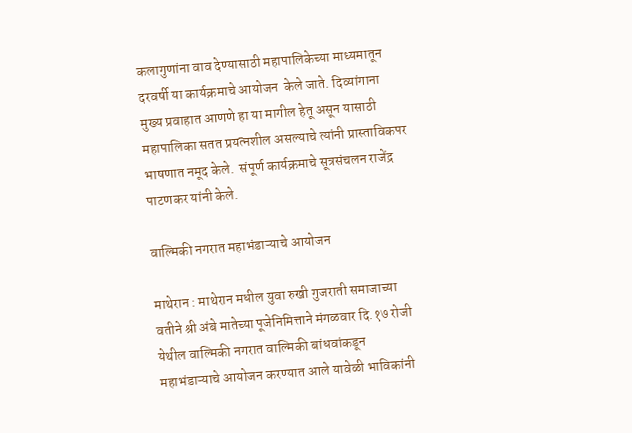कलागुणांना वाव देण्यासाठी महापालिकेच्या माध्यमातून दरवर्षी या कार्यक्रमाचे आयोजन  केले जाते. दिव्यांगाना  मुख्य प्रवाहात आणणे हा या मागील हेतू असून यासाठी महापालिका सतत प्रयत्नशील असल्याचे त्यांनी प्रास्ताविकपर भाषणात नमूद केले.  संपूर्ण कार्यक्रमाचे सूत्रसंचलन राजेंद्र पाटणकर यांनी केले.

वाल्मिकी नगरात महाभंडाऱ्याचे आयोजन

माथेरान : माथेरान मधील युवा रुखी गुजराती समाजाच्या वतीने श्री अंबे मातेच्या पूजेनिमित्ताने मंगळवार दि.१७ रोजी येथील वाल्मिकी नगरात वाल्मिकी बांधवांकडून महाभंडाऱ्याचे आयोजन करण्यात आले यावेळी भाविकांनी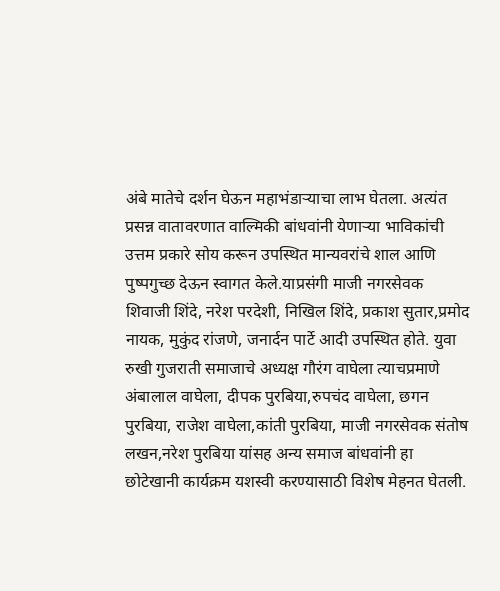अंबे मातेचे दर्शन घेऊन महाभंडाऱ्याचा लाभ घेतला. अत्यंत प्रसन्न वातावरणात वाल्मिकी बांधवांनी येणाऱ्या भाविकांची उत्तम प्रकारे सोय करून उपस्थित मान्यवरांचे शाल आणि पुष्पगुच्छ देऊन स्वागत केले.याप्रसंगी माजी नगरसेवक शिवाजी शिंदे, नरेश परदेशी, निखिल शिंदे, प्रकाश सुतार,प्रमोद नायक, मुकुंद रांजणे, जनार्दन पार्टे आदी उपस्थित होते. युवा रुखी गुजराती समाजाचे अध्यक्ष गौरंग वाघेला त्याचप्रमाणे अंबालाल वाघेला, दीपक पुरबिया,रुपचंद वाघेला, छगन पुरबिया, राजेश वाघेला,कांती पुरबिया, माजी नगरसेवक संतोष लखन,नरेश पुरबिया यांसह अन्य समाज बांधवांनी हा छोटेखानी कार्यक्रम यशस्वी करण्यासाठी विशेष मेहनत घेतली.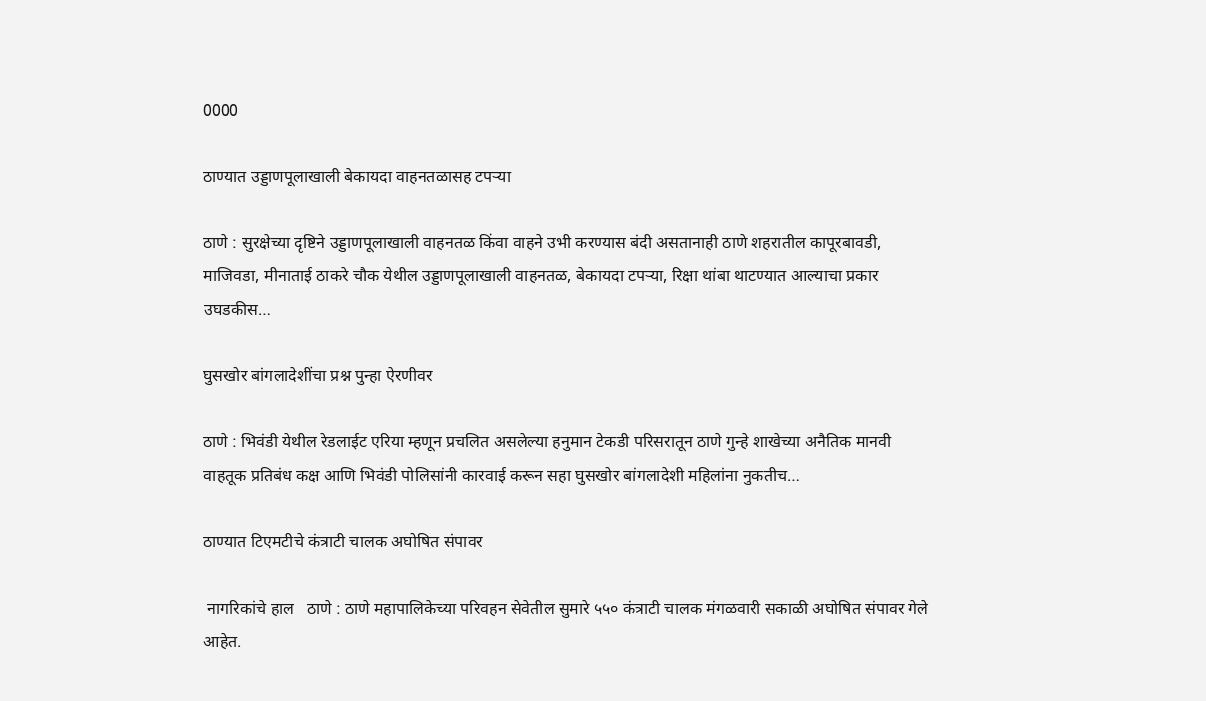0000

ठाण्यात उड्डाणपूलाखाली बेकायदा वाहनतळासह टपऱ्या

ठाणे : सुरक्षेच्या दृष्टिने उड्डाणपूलाखाली वाहनतळ किंवा वाहने उभी करण्यास बंदी असतानाही ठाणे शहरातील कापूरबावडी, माजिवडा, मीनाताई ठाकरे चौक येथील उड्डाणपूलाखाली वाहनतळ, बेकायदा टपऱ्या, रिक्षा थांबा थाटण्यात आल्याचा प्रकार उघडकीस…

घुसखोर बांगलादेशींचा प्रश्न पुन्हा ऐरणीवर

ठाणे : भिवंडी येथील रेडलाईट एरिया म्हणून प्रचलित असलेल्या हनुमान टेकडी परिसरातून ठाणे गुन्हे शाखेच्या अनैतिक मानवी वाहतूक प्रतिबंध कक्ष आणि भिवंडी पोलिसांनी कारवाई करून सहा घुसखोर बांगलादेशी महिलांना नुकतीच…

ठाण्यात टिएमटीचे कंत्राटी चालक अघोषित संपावर

 नागरिकांचे हाल   ठाणे : ठाणे महापालिकेच्या परिवहन सेवेतील सुमारे ५५० कंत्राटी चालक मंगळवारी सकाळी अघोषित संपावर गेले आहेत.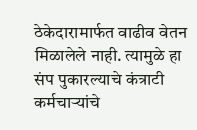ठेकेदारामार्फत वाढीव वेतन मिळालेले नाही. त्यामुळे हा संप पुकारल्याचे कंत्राटी कर्मचाऱ्यांचे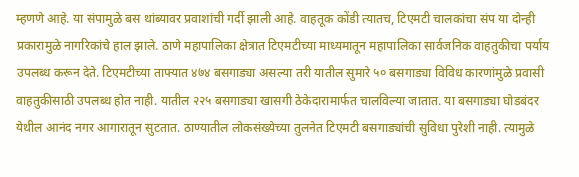म्हणणे आहे. या संपामुळे बस थांब्यावर प्रवाशांची गर्दी झाली आहे. वाहतूक कोंडी त्यातच, टिएमटी चालकांचा संप या दोन्ही प्रकारामुळे नागरिकांचे हाल झाले. ठाणे महापालिका क्षेत्रात टिएमटीच्या माध्यमातून महापालिका सार्वजनिक वाहतुकीचा पर्याय उपलब्ध करून देते. टिएमटीच्या ताफ्यात ४७४ बसगाड्या असल्या तरी यातील सुमारे ५० बसगाड्या विविध कारणांमुळे प्रवासी वाहतुकीसाठी उपलब्ध होत नाही. यातील २२५ बसगाड्या खासगी ठेकेदारामार्फत चालविल्या जातात. या बसगाड्या घोडबंदर येथील आनंद नगर आगारातून सुटतात. ठाण्यातील लोकसंख्येच्या तुलनेत टिएमटी बसगाड्यांची सुविधा पुरेशी नाही. त्यामुळे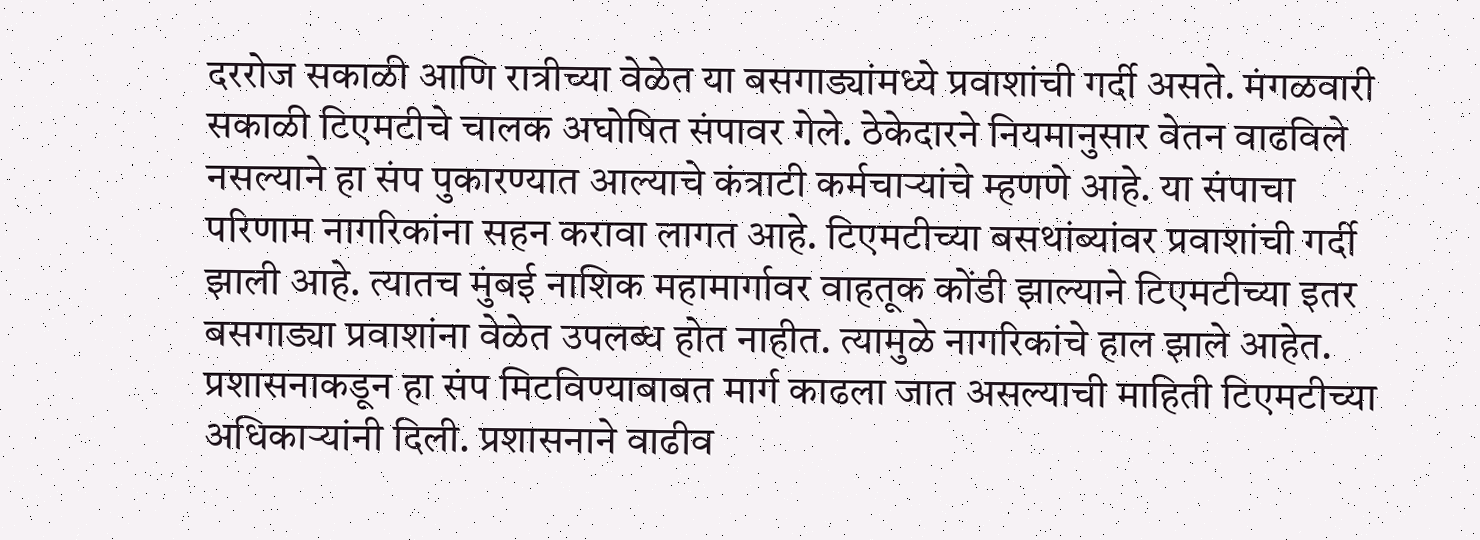दररोज सकाळी आणि रात्रीच्या वेळेत या बसगाड्यांमध्ये प्रवाशांची गर्दी असते. मंगळवारी सकाळी टिएमटीचे चालक अघोषित संपावर गेले. ठेकेदारने नियमानुसार वेतन वाढविले नसल्याने हा संप पुकारण्यात आल्याचे कंत्राटी कर्मचाऱ्यांचे म्हणणे आहे. या संपाचा परिणाम नागरिकांना सहन करावा लागत आहे. टिएमटीच्या बसथांब्यांवर प्रवाशांची गर्दी झाली आहे. त्यातच मुंबई नाशिक महामार्गावर वाहतूक कोंडी झाल्याने टिएमटीच्या इतर बसगाड्या प्रवाशांना वेळेत उपलब्ध होत नाहीत. त्यामुळे नागरिकांचे हाल झाले आहेत. प्रशासनाकडून हा संप मिटविण्याबाबत मार्ग काढला जात असल्याची माहिती टिएमटीच्या अधिकाऱ्यांनी दिली. प्रशासनाने वाढीव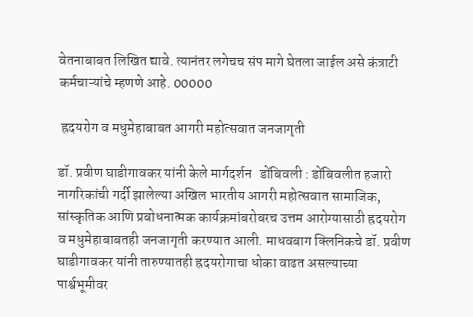वेतनाबाबत लिखित द्यावे. त्यानंतर लगेचच संप मागे घेतला जाईल असे कंत्राटी कर्मचाऱ्यांचे म्हणणे आहे. 00000

 ह्रदयरोग व मधुमेहाबाबत आगरी महोत्सवात जनजागृती

डॉ. प्रवीण घाडीगावकर यांनी केले मार्गदर्शन   डोंबिवली : डोंबिवलीत हजारो नागरिकांची गर्दी झालेल्या अखिल भारतीय आगरी महोत्सवात सामाजिक, सांस्कृतिक आणि प्रबोधनात्मक कार्यक्रमांबरोबरच उत्तम आरोग्यासाठी ह्रदयरोग व मधुमेहाबाबतही जनजागृती करण्यात आली. माधवबाग क्लिनिकचे डॉ. प्रवीण घाडीगावकर यांनी तारुण्यातही ह्रदयरोगाचा धोका वाढत असल्याच्या पार्श्वभूमीवर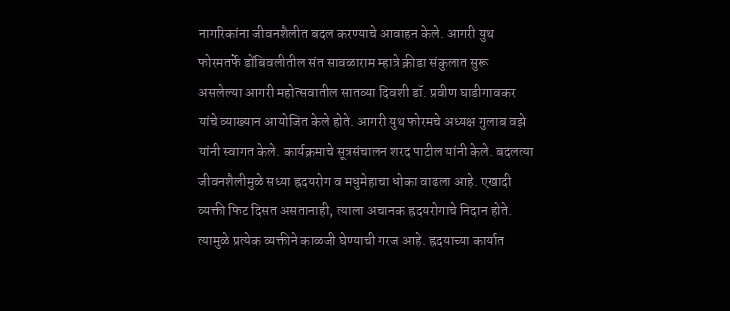नागरिकांना जीवनशैलीत बदल करण्याचे आवाहन केले. आगरी युथ फोरमतर्फे डोंबिवलीतील संत सावळाराम म्हात्रे क्रीडा संकुलात सुरू असलेल्या आगरी महोत्सवातील सातव्या दिवशी डॉ. प्रवीण घाडीगावकर यांचे व्याख्यान आयोजित केले होते. आगरी युथ फोरमचे अध्यक्ष गुलाब वझे यांनी स्वागत केले. कार्यक्रमाचे सूत्रसंचालन शरद पाटील यांनी केले. बदलत्या जीवनशैलीमुळे सध्या ह्रदयरोग व मधुमेहाचा धोका वाढला आहे. एखादी व्यक्ती फिट दिसत असतानाही, त्याला अचानक ह्रदयरोगाचे निदान होते. त्यामुळे प्रत्येक व्यक्तीने काळजी घेण्याची गरज आहे. ह्रदयाच्या कार्यात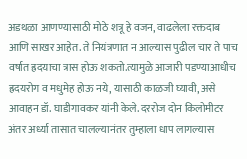अडथळा आणण्यासाठी मोठे शत्रू हे वजन, वाढलेला रक्तदाब आणि साखर आहेत. ते नियंत्रणात न आल्यास पुढील चार ते पाच वर्षात ह्रदयाचा त्रास होऊ शकतो.त्यामुळे आजारी पडण्याआधीच ह्रदयरोग व मधुमेह होऊ नये, यासाठी काळजी घ्यावी, असे आवाहन डॉ. घाडीगावकर यांनी केले. दररोज दोन किलोमीटर अंतर अर्ध्या तासात चालल्यानंतर तुम्हाला धाप लागल्यास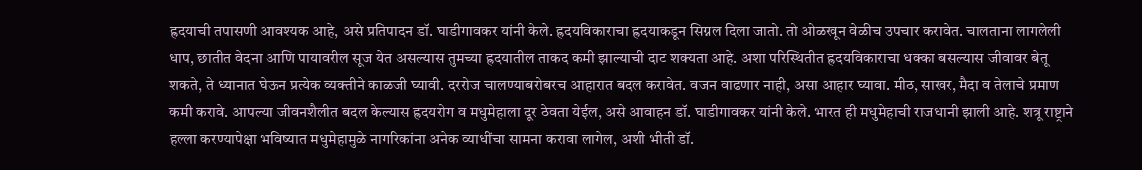ह्रदयाची तपासणी आवश्यक आहे, असे प्रतिपादन डॉ. घाडीगावकर यांनी केले. ह्रदयविकाराचा ह्रदयाकडून सिग्नल दिला जातो. तो ओळखून वेळीच उपचार करावेत. चालताना लागलेली धाप, छातीत वेदना आणि पायावरील सूज येत असल्यास तुमच्या ह्रदयातील ताकद कमी झाल्याची दाट शक्यता आहे. अशा परिस्थितीत ह्रदयविकाराचा धक्का बसल्यास जीवावर बेतू शकते, ते ध्यानात घेऊन प्रत्येक व्यक्तीने काळजी घ्यावी. दररोज चालण्याबरोबरच आहारात बदल करावेत. वजन वाढणार नाही, असा आहार घ्यावा. मीठ, साखर, मैदा व तेलाचे प्रमाण कमी करावे. आपल्या जीवनशैलीत बदल केल्यास ह्रदयरोग व मधुमेहाला दूर ठेवता येईल, असे आवाहन डॉ. घाडीगावकर यांनी केले. भारत ही मधुमेहाची राजधानी झाली आहे. शत्रू राष्ट्राने हल्ला करण्यापेक्षा भविष्यात मधुमेहामुळे नागरिकांना अनेक व्याधींचा सामना करावा लागेल, अशी भीती डॉ.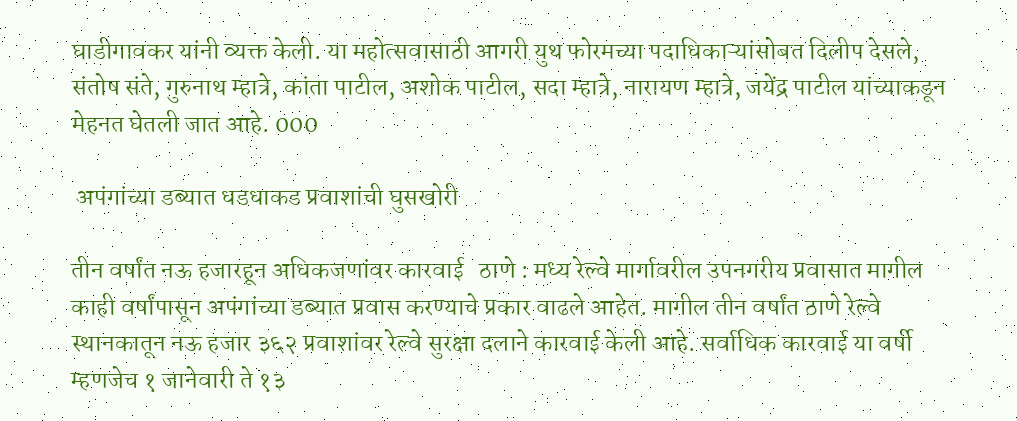घाडीगावकर यांनी व्यक्त केली. या महोत्सवासाठी आगरी युथ फोरमच्या पदाधिकाऱ्यांसोबत दिलीप देसले, संतोष संते, गुरुनाथ म्हात्रे, कांता पाटील, अशोक पाटील, सदा म्हात्रे, नारायण म्हात्रे, जयेंद्र पाटील यांच्याकडून मेहनत घेतली जात आहे. 000

 अपंगांच्या डब्यात धडधाकड प्रवाशांची घुसखोरी

तीन वर्षांत नऊ हजारहून अधिकजणांवर कारवाई   ठाणे : मध्य रेल्वे मार्गावरील उपनगरीय प्रवासात मागील काही वर्षांपासून अपंगांच्या डब्यात प्रवास करण्याचे प्रकार वाढले आहेत. मागील तीन वर्षांत ठाणे रेल्वे स्थानकातून नऊ हजार ३६२ प्रवाशांवर रेल्वे सुरक्षा दलाने कारवाई केली आहे. सर्वाधिक कारवाई या वर्षी म्हणजेच १ जानेवारी ते १३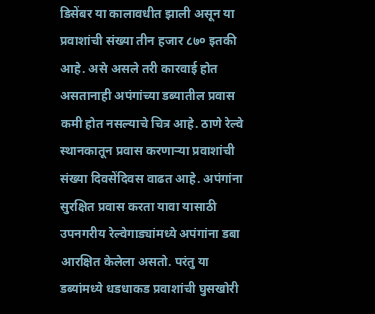डिसेंबर या कालावधीत झाली असून या प्रवाशांची संख्या तीन हजार ८७० इतकी आहे. असे असले तरी कारवाई होत असतानाही अपंगांच्या डब्यातील प्रवास कमी होत नसल्याचे चित्र आहे. ठाणे रेल्वे स्थानकातून प्रवास करणाऱ्या प्रवाशांची संख्या दिवसेंदिवस वाढत आहे. अपंगांना सुरक्षित प्रवास करता यावा यासाठी उपनगरीय रेल्वेगाड्यांमध्ये अपंगांना डबा आरक्षित केलेला असतो. परंतु या डब्यांमध्ये धडधाकड प्रवाशांची घुसखोरी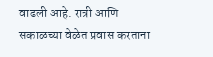वाढली आहे. रात्री आणि सकाळच्या वेळेत प्रवास करताना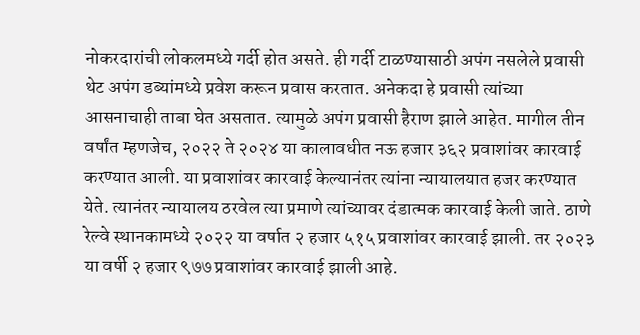नोकरदारांची लोकलमध्ये गर्दी होत असते. ही गर्दी टाळण्यासाठी अपंग नसलेले प्रवासी थेट अपंग डब्यांमध्ये प्रवेश करून प्रवास करतात. अनेकदा हे प्रवासी त्यांच्या आसनाचाही ताबा घेत असतात. त्यामुळे अपंग प्रवासी हैराण झाले आहेत. मागील तीन वर्षांत म्हणजेच, २०२२ ते २०२४ या कालावधीत नऊ हजार ३६२ प्रवाशांवर कारवाई करण्यात आली. या प्रवाशांवर कारवाई केल्यानंतर त्यांना न्यायालयात हजर करण्यात येते. त्यानंतर न्यायालय ठरवेल त्या प्रमाणे त्यांच्यावर दंडात्मक कारवाई केली जाते. ठाणे रेल्वे स्थानकामध्ये २०२२ या वर्षात २ हजार ५१५ प्रवाशांवर कारवाई झाली. तर २०२३ या वर्षी २ हजार ९७७ प्रवाशांवर कारवाई झाली आहे.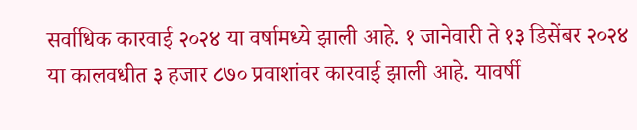सर्वाधिक कारवाई २०२४ या वर्षामध्ये झाली आहे. १ जानेवारी ते १३ डिसेंबर २०२४ या कालवधीत ३ हजार ८७० प्रवाशांवर कारवाई झाली आहे. यावर्षी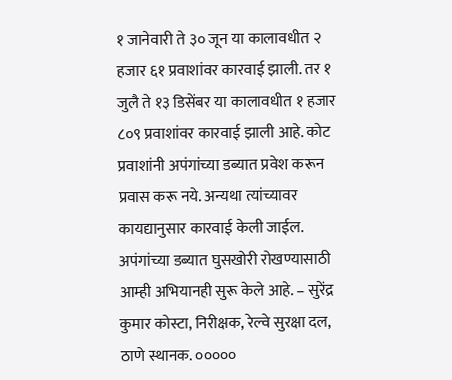१ जानेवारी ते ३० जून या कालावधीत २ हजार ६१ प्रवाशांवर कारवाई झाली. तर १ जुलै ते १३ डिसेंबर या कालावधीत १ हजार ८०९ प्रवाशांवर कारवाई झाली आहे. कोट प्रवाशांनी अपंगांच्या डब्यात प्रवेश करून प्रवास करू नये. अन्यथा त्यांच्यावर कायद्यानुसार कारवाई केली जाईल. अपंगांच्या डब्यात घुसखोरी रोखण्यासाठी आम्ही अभियानही सुरू केले आहे. – सुरेंद्र कुमार कोस्टा, निरीक्षक, रेल्वे सुरक्षा दल, ठाणे स्थानक. ०००००